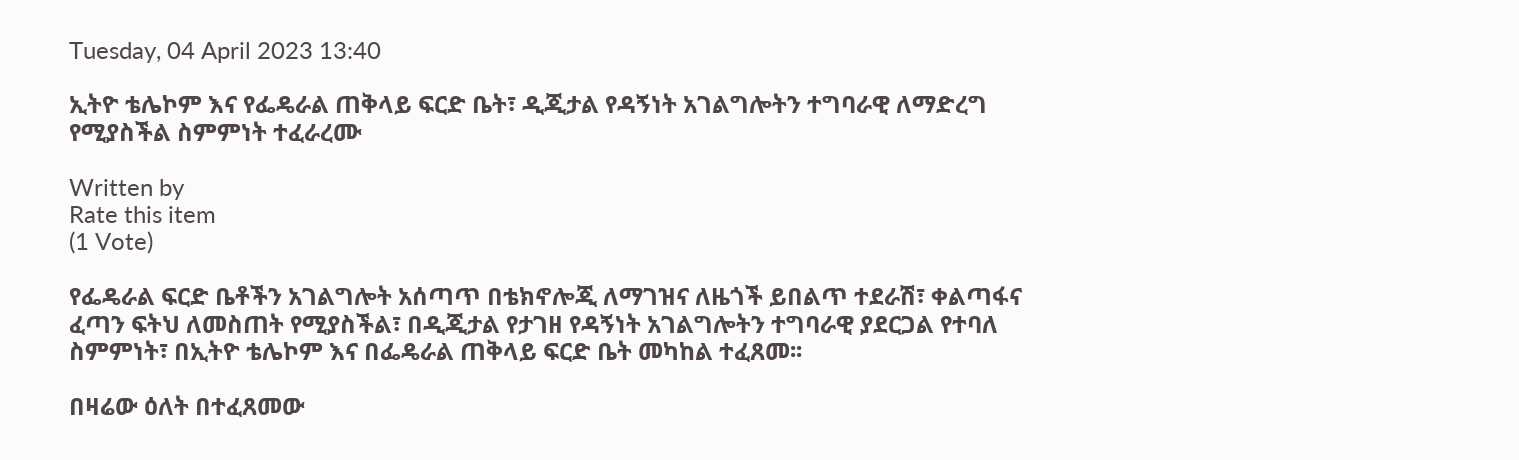Tuesday, 04 April 2023 13:40

ኢትዮ ቴሌኮም እና የፌዴራል ጠቅላይ ፍርድ ቤት፣ ዲጂታል የዳኝነት አገልግሎትን ተግባራዊ ለማድረግ የሚያስችል ስምምነት ተፈራረሙ

Written by
Rate this item
(1 Vote)

የፌዴራል ፍርድ ቤቶችን አገልግሎት አሰጣጥ በቴክኖሎጂ ለማገዝና ለዜጎች ይበልጥ ተደራሽ፣ ቀልጣፋና ፈጣን ፍትህ ለመስጠት የሚያስችል፣ በዲጂታል የታገዘ የዳኝነት አገልግሎትን ተግባራዊ ያደርጋል የተባለ  ስምምነት፣ በኢትዮ ቴሌኮም እና በፌዴራል ጠቅላይ ፍርድ ቤት መካከል ተፈጸመ፡፡

በዛሬው ዕለት በተፈጸመው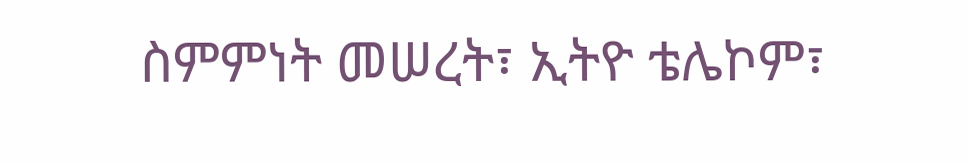ስምምነት መሠረት፣ ኢትዮ ቴሌኮም፣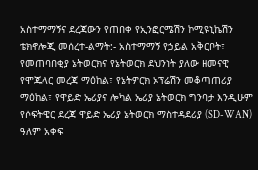አስተማማኝና ደረጃውን የጠበቀ የኢንፎርሜሽን ኮሚዩኒኬሽን ቴክኖሎጂ መሰረተ-ልማት:- አስተማማኝ የኃይል አቅርቦት፣ የመጠባበቂያ ኔትወርክና የኔትወርክ ደህንነት ያለው ዘመናዊ የሞጁላር መረጃ ማዕከል፣ የኔትዎርክ ኦፕሬሽን መቆጣጠሪያ ማዕከል፣ የዋይድ ኤሪያና ሎካል ኤሪያ ኔትወርክ ግንባታ እንዲሁም የሶፍትዌር ደረጃ ዋይድ ኤሪያ ኔትወርክ ማስተዳደሪያ (SD-WAN) ዓለም አቀፍ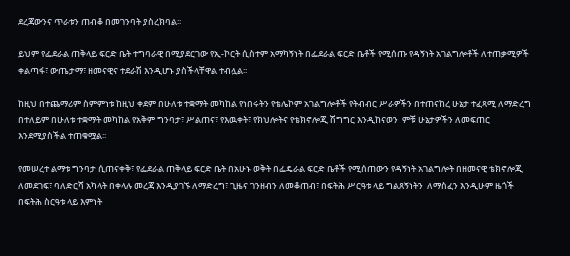ደረጃውንና ጥራቱን ጠብቆ በመገንባት ያስረክባል፡፡

ይህም የፌደራል ጠቅላይ ፍርድ ቤት ተግባራዊ በሚያደርገው የኢ-ኮርት ሲስተም አማካኝነት በፌደራል ፍርድ ቤቶች የሚሰጡ የዳኝነት አገልግሎቶች ለተጠቃሚዎች ቀልጣፋ፣ ውጤታማ፣ ዘመናዊና ተደራሽ እንዲሆኑ ያስችላቸዋል ተብሏል፡፡

ከዚህ በተጨማሪም ስምምነቱ ከዚህ ቀደም በሁለቱ ተቋማት መካከል የነበሩትን የቴሌኮም አገልግሎቶች የትብብር ሥራዎችን በተጠናከረ ሁኔታ ተፈጻሚ ለማድረግ በተለይም በሁለቱ ተቋማት መካከል የአቅም ግንባታ፣ ሥልጠና፣ የእዉቀት፣ የክህሎትና የቴክኖሎጂ ሽግግር እንዲከናወን  ምቹ ሁኔታዎችን ለመፍጠር  እንደሚያስችል ተጠቁሟል፡፡

የመሠረተ ልማቱ ግንባታ ሲጠናቀቅ፣ የፌደራል ጠቅላይ ፍርድ ቤት በአሁኑ ወቅት በፌዴራል ፍርድ ቤቶች የሚሰጠውን የዳኝነት አገልግሎት በዘመናዊ ቴክኖሎጂ ለመደገፍ፣ ባለድርሻ አካላት በቀላሉ መረጃ እንዲያገኙ ለማድረግ፣ ጊዜና ገንዘብን ለመቆጠብ፣ በፍትሕ ሥርዓቱ ላይ ግልጸኝነትን  ለማስፈን እንዲሁም ዜጎች በፍትሕ ስርዓቱ ላይ እምነት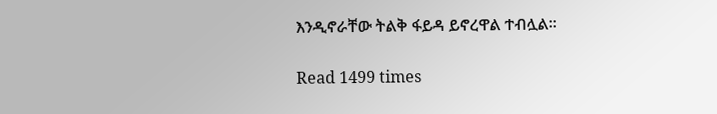እንዲኖራቸው ትልቅ ፋይዳ ይኖረዋል ተብሏል፡፡

Read 1499 times